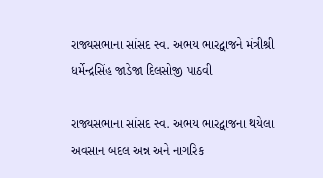રાજ્યસભાના સાંસદ સ્વ. અભય ભારદ્વાજને મંત્રીશ્રી ધર્મેન્દ્રસિંહ જાડેજા દિલસોજી પાઠવી

રાજ્યસભાના સાંસદ સ્વ. અભય ભારદ્વાજના થયેલા અવસાન બદલ અન્ન અને નાગરિક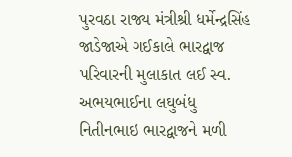પુરવઠા રાજ્ય મંત્રીશ્રી ધર્મેન્દ્રસિંહ જાડેજાએ ગઈકાલે ભારદ્વાજ પરિવારની મુલાકાત લઈ સ્વ. અભયભાઈના લઘુબંધુ નિતીનભાઇ ભારદ્વાજને મળી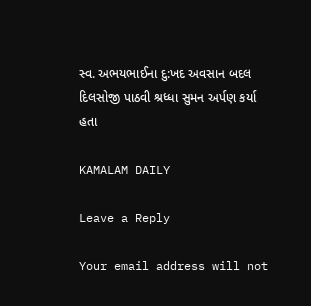સ્વ. અભયભાઈના દુ:ખદ અવસાન બદલ દિલસોજી પાઠવી શ્રધ્ધા સુમન અર્પણ કર્યા હતા

KAMALAM DAILY

Leave a Reply

Your email address will not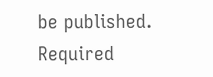be published. Required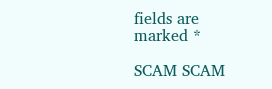fields are marked *

SCAM SCAM